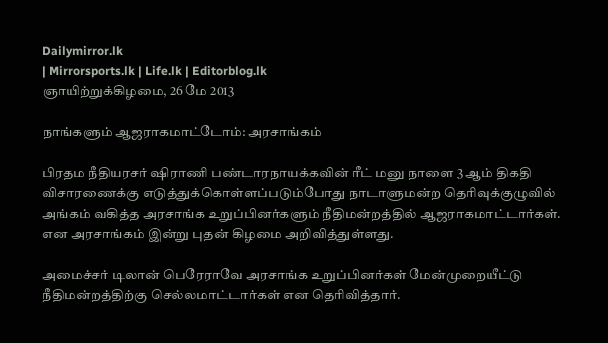Dailymirror.lk
| Mirrorsports.lk | Life.lk | Editorblog.lk
ஞாயிற்றுக்கிழமை, 26 மே 2013

நாங்களும் ஆஜராகமாட்டோம்: அரசாங்கம்

பிரதம நீதியரசர் ஷிராணி பண்டாரநாயக்கவின் ரீட் மனு நாளை 3 ஆம் திகதி விசாரணைக்கு எடுத்துக்கொள்ளப்படும்போது நாடாளுமன்ற தெரிவுக்குழுவில் அங்கம் வகித்த அரசாங்க உறுப்பினர்களும் நீதிமன்றத்தில் ஆஜராகமாட்டார்கள். என அரசாங்கம் இன்று புதன் கிழமை அறிவித்துள்ளது.

அமைச்சர் டிலான் பெரேராவே அரசாங்க உறுப்பினர்கள் மேன்முறையீட்டு நீதிமன்றத்திற்கு செல்லமாட்டார்கள் என தெரிவித்தார்.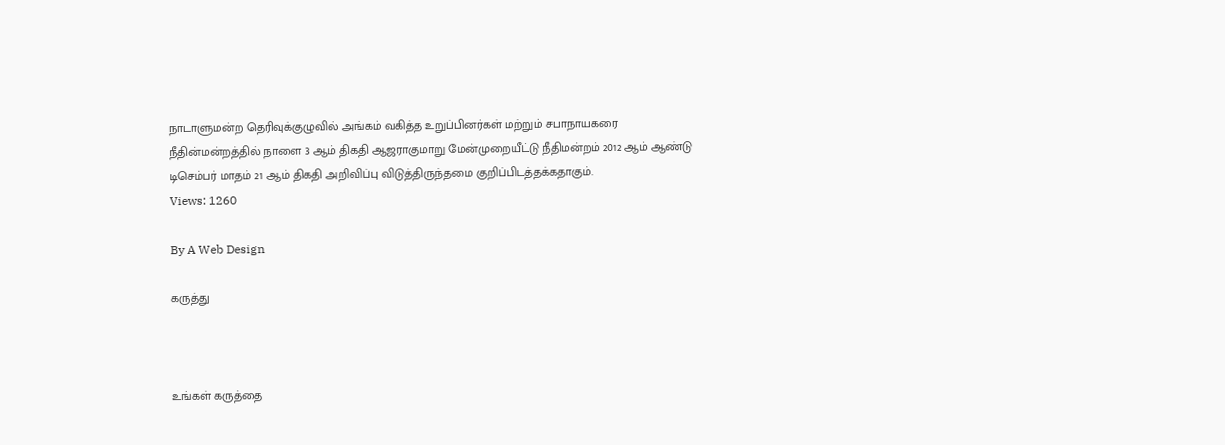நாடாளுமன்ற தெரிவுக்குழுவில் அங்கம் வகித்த உறுப்பினர்கள் மற்றும் சபாநாயகரை நீதின்மன்றத்தில் நாளை 3 ஆம் திகதி ஆஜராகுமாறு மேன்முறையீட்டு நீதிமன்றம் 2012 ஆம் ஆண்டு டிசெம்பர் மாதம் 21 ஆம் திகதி அறிவிப்பு விடுத்திருந்தமை குறிப்பிடத்தக்கதாகும்.
Views: 1260

By A Web Design

கருத்து



உங்கள் கருத்தை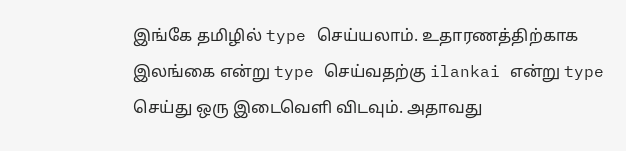இங்கே தமிழில் type செய்யலாம். உதாரணத்திற்காக இலங்கை என்று type செய்வதற்கு ilankai என்று type செய்து ஒரு இடைவெளி விடவும். அதாவது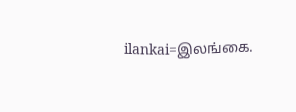ilankai=இலங்கை.